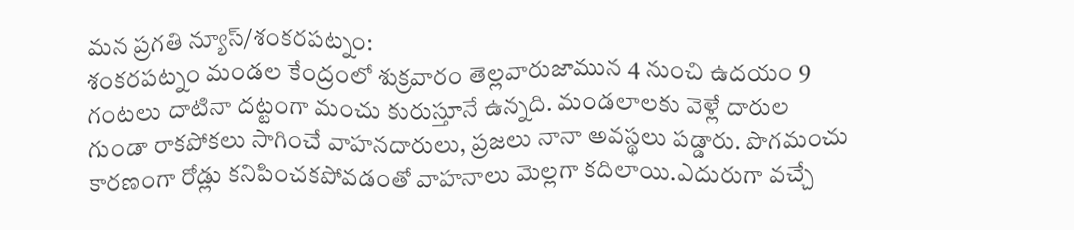మన ప్రగతి న్యూస్/శంకరపట్నం:
శంకరపట్నం మండల కేంద్రంలో శుక్రవారం తెల్లవారుజామున 4 నుంచి ఉదయం 9 గంటలు దాటినా దట్టంగా మంచు కురుస్తూనే ఉన్నది. మండలాలకు వెళ్లే దారుల గుండా రాకపోకలు సాగించే వాహనదారులు, ప్రజలు నానా అవస్థలు పడ్డారు. పొగమంచు కారణంగా రోడ్లు కనిపించకపోవడంతో వాహనాలు మెల్లగా కదిలాయి.ఎదురుగా వచ్చే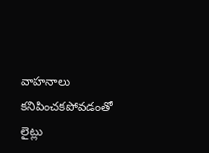వాహనాలు కనిపించకపోవడంతో లైట్లు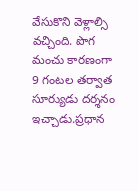వేసుకొని వెళ్లాల్సి వచ్చింది. పొగ మంచు కారణంగా 9 గంటల తర్వాత సూర్యుడు దర్శనం ఇచ్చాడు.ప్రధాన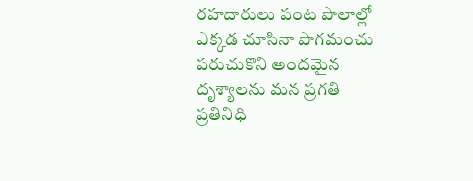రహదారులు పంట పొలాల్లో ఎక్కడ చూసినా పొగమంచు పరుచుకొని అందమైన దృశ్యాలను మన ప్రగతి ప్రతినిధి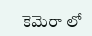కెమెరా లో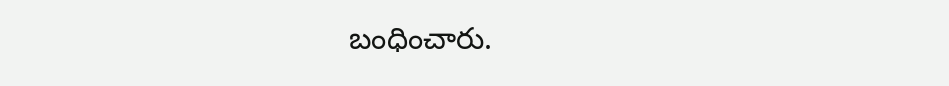బంధించారు.